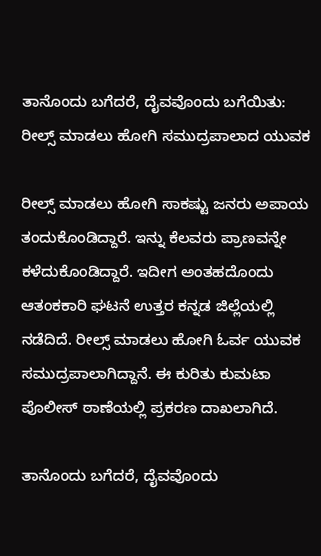ತಾನೊಂದು ಬಗೆದರೆ, ದೈವವೊಂದು ಬಗೆಯಿತು: ರೀಲ್ಸ್ ಮಾಡಲು ಹೋಗಿ ಸಮುದ್ರಪಾಲಾದ ಯುವಕ

ರೀಲ್ಸ್ ಮಾಡಲು ಹೋಗಿ ಸಾಕಷ್ಟು ಜನರು ಅಪಾಯ ತಂದುಕೊಂಡಿದ್ದಾರೆ. ಇನ್ನು ಕೆಲವರು ಪ್ರಾಣವನ್ನೇ ಕಳೆದುಕೊಂಡಿದ್ದಾರೆ. ಇದೀಗ ಅಂತಹದೊಂದು ಆತಂಕಕಾರಿ ಘಟನೆ ಉತ್ತರ ಕನ್ನಡ ಜಿಲ್ಲೆಯಲ್ಲಿ ನಡೆದಿದೆ. ರೀಲ್ಸ್ ಮಾಡಲು ಹೋಗಿ ಓರ್ವ ಯುವಕ ಸಮುದ್ರಪಾಲಾಗಿದ್ದಾನೆ. ಈ ಕುರಿತು ಕುಮಟಾ ಪೊಲೀಸ್ ಠಾಣೆಯಲ್ಲಿ ಪ್ರಕರಣ ದಾಖಲಾಗಿದೆ.

ತಾನೊಂದು ಬಗೆದರೆ, ದೈವವೊಂದು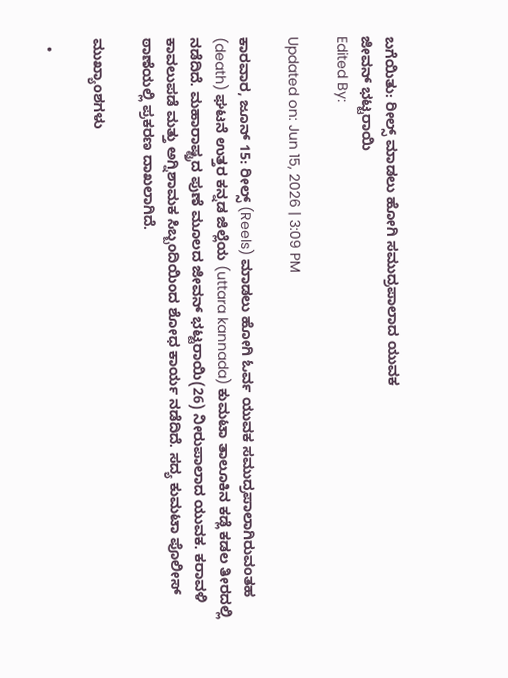ಬಗೆಯಿತು: ರೀಲ್ಸ್ ಮಾಡಲು ಹೋಗಿ ಸಮುದ್ರಪಾಲಾದ ಯುವಕ
ಜೀವನ್ ಭಟ್ಟರಾಯಿ
Edited By:

Updated on: Jun 15, 2026 | 3:09 PM

ಕಾರವಾರ, ಜೂನ್ 15: ರೀಲ್ಸ್ (Reels) ಮಾಡಲು ಹೋಗಿ ಓರ್ವ ಯುವಕ ಸಮುದ್ರಪಾಲಾಗಿರುವಂತಹ (death) ಘಟನೆ ಉತ್ತರ ಕನ್ನಡ ಜಿಲ್ಲೆಯ (uttara kannada) ಕುಮಟಾ ತಾಲೂಕಿನ ಕಡ್ಲೆ ಕಡಲ ತೀರದಲ್ಲಿ ನಡೆದಿದೆ. ಮಹಾರಾಷ್ಟ್ರದ ಪುಣೆ ಮೂಲದ ಜೀವನ್ ಭಟ್ಟರಾಯಿ(26) ನೀರುಪಾಲಾದ ಯುವಕ. ಕರಾವಳಿ ಕಾವಲುಪಡೆ ಮತ್ತು ಅಗ್ನಿಶಾಮಕ ಸಿಬ್ಬಂದಿಯಿಂದ ಶೋಧ ಕಾರ್ಯ ನಡೆದಿದೆ. ಸದ್ಯ ಕುಮಟಾ ಪೊಲೀಸ್ ಠಾಣೆಯಲ್ಲಿ ಪ್ರಕರಣ ದಾಖಲಾಗಿದೆ.

ಮುಖ್ಯಾಂಶಗಳು

  •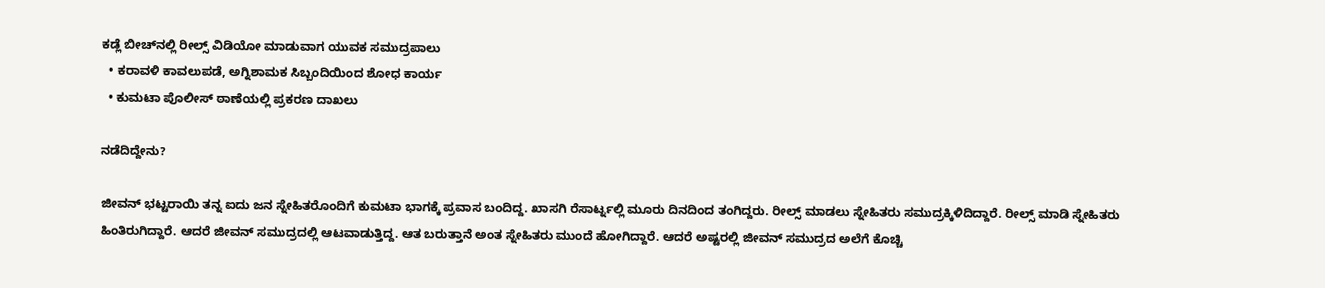ಕಡ್ಲೆ ಬೀಚ್‌ನಲ್ಲಿ ರೀಲ್ಸ್ ವಿಡಿಯೋ ಮಾಡುವಾಗ ಯುವಕ ಸಮುದ್ರಪಾಲು
  • ಕರಾವಳಿ ಕಾವಲುಪಡೆ, ಅಗ್ನಿಶಾಮಕ ಸಿಬ್ಬಂದಿಯಿಂದ ಶೋಧ ಕಾರ್ಯ
  • ಕುಮಟಾ ಪೊಲೀಸ್ ಠಾಣೆಯಲ್ಲಿ ಪ್ರಕರಣ ದಾಖಲು

ನಡೆದಿದ್ದೇನು?

ಜೀವನ್ ಭಟ್ಟರಾಯಿ ತನ್ನ ಐದು ಜನ ಸ್ನೇಹಿತರೊಂದಿಗೆ ಕುಮಟಾ ಭಾಗಕ್ಕೆ ಪ್ರವಾಸ ಬಂದಿದ್ದ. ಖಾಸಗಿ ರೆಸಾರ್ಟ್ನಲ್ಲಿ ಮೂರು ದಿನದಿಂದ ತಂಗಿದ್ದರು. ರೀಲ್ಸ್ ಮಾಡಲು ಸ್ನೇಹಿತರು ಸಮುದ್ರಕ್ಕಿಳಿದಿದ್ದಾರೆ. ರೀಲ್ಸ್ ಮಾಡಿ ಸ್ನೇಹಿತರು ಹಿಂತಿರುಗಿದ್ದಾರೆ. ಆದರೆ ಜೀವನ್ ಸಮುದ್ರದಲ್ಲಿ ಆಟವಾಡುತ್ತಿದ್ದ. ಆತ ಬರುತ್ತಾನೆ ಅಂತ ಸ್ನೇಹಿತರು ಮುಂದೆ ಹೋಗಿದ್ದಾರೆ. ಆದರೆ ಅಷ್ಟರಲ್ಲಿ ಜೀವನ್ ಸಮುದ್ರದ ಅಲೆಗೆ ಕೊಚ್ಚಿ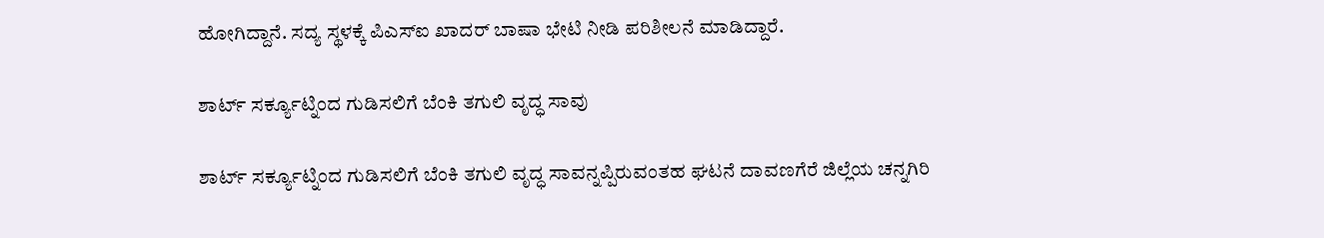ಹೋಗಿದ್ದಾನೆ. ಸದ್ಯ ಸ್ಥಳಕ್ಕೆ ಪಿಎಸ್ಐ ಖಾದರ್ ಬಾಷಾ ಭೇಟಿ ನೀಡಿ ಪರಿಶೀಲನೆ‌ ಮಾಡಿದ್ದಾರೆ.

ಶಾರ್ಟ್ ಸರ್ಕ್ಯೂಟ್ನಿಂದ ಗುಡಿಸಲಿಗೆ ಬೆಂಕಿ ತಗುಲಿ ವೃದ್ಧ ಸಾವು

ಶಾರ್ಟ್ ಸರ್ಕ್ಯೂಟ್ನಿಂದ ಗುಡಿಸಲಿಗೆ ಬೆಂಕಿ ತಗುಲಿ ವೃದ್ಧ ಸಾವನ್ನಪ್ಪಿರುವಂತಹ ಘಟನೆ ದಾವಣಗೆರೆ ಜಿಲ್ಲೆಯ ಚನ್ನಗಿರಿ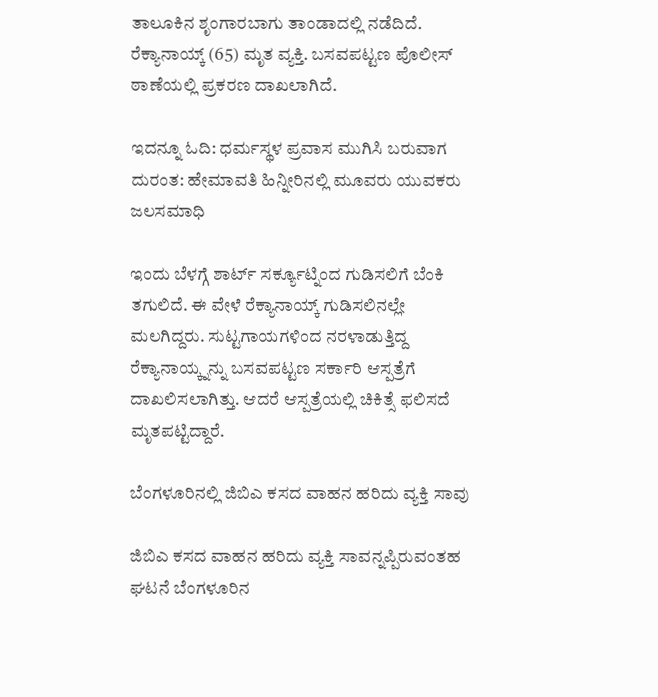ತಾಲೂಕಿನ ಶೃಂಗಾರಬಾಗು ತಾಂಡಾದಲ್ಲಿ ನಡೆದಿದೆ. ರೆಕ್ಯಾನಾಯ್ಕ್ (65) ಮೃತ ವ್ಯಕ್ತಿ. ಬಸವಪಟ್ಟಣ ಪೊಲೀಸ್ ಠಾಣೆಯಲ್ಲಿ ಪ್ರಕರಣ ದಾಖಲಾಗಿದೆ.

ಇದನ್ನೂ ಓದಿ: ಧರ್ಮಸ್ಥಳ ಪ್ರವಾಸ ಮುಗಿಸಿ ಬರುವಾಗ ದುರಂತ: ಹೇಮಾವತಿ ಹಿನ್ನೀರಿನಲ್ಲಿ ಮೂವರು ಯುವಕರು ಜಲಸಮಾಧಿ

ಇಂದು ಬೆಳಗ್ಗೆ ಶಾರ್ಟ್ ಸರ್ಕ್ಯೂಟ್ನಿಂದ ಗುಡಿಸಲಿಗೆ ಬೆಂಕಿ ತಗುಲಿದೆ. ಈ ವೇಳೆ ರೆಕ್ಯಾನಾಯ್ಕ್ ಗುಡಿಸಲಿನಲ್ಲೇ ಮಲಗಿದ್ದರು. ಸುಟ್ಟಗಾಯಗಳಿಂದ ನರಳಾಡುತ್ತಿದ್ದ ರೆಕ್ಯಾನಾಯ್ಕ್ನನ್ನು ಬಸವಪಟ್ಟಣ ಸರ್ಕಾರಿ ಆಸ್ಪತ್ರೆಗೆ ದಾಖಲಿಸಲಾಗಿತ್ತು. ಆದರೆ ಆಸ್ಪತ್ರೆಯಲ್ಲಿ ಚಿಕಿತ್ಸೆ ಫಲಿಸದೆ ಮೃತಪಟ್ಟಿದ್ದಾರೆ.

ಬೆಂಗಳೂರಿನಲ್ಲಿ ಜಿಬಿಎ ಕಸದ ವಾಹನ ಹರಿದು ವ್ಯಕ್ತಿ ಸಾವು

ಜಿಬಿಎ ಕಸದ ವಾಹನ ಹರಿದು ವ್ಯಕ್ತಿ ಸಾವನ್ನಪ್ಪಿರುವಂತಹ ಘಟನೆ ಬೆಂಗಳೂರಿನ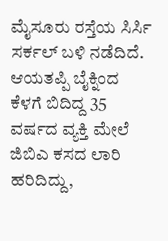ಮೈಸೂರು ರಸ್ತೆಯ ಸಿರ್ಸಿ ಸರ್ಕಲ್ ಬಳಿ ನಡೆದಿದೆ. ಆಯತಪ್ಪಿ ಬೈಕ್ನಿಂದ ಕೆಳಗೆ ಬಿದಿದ್ದ 35 ವರ್ಷದ ವ್ಯಕ್ತಿ ಮೇಲೆ ಜಿಬಿಎ ಕಸದ ಲಾರಿ ಹರಿದಿದ್ದು,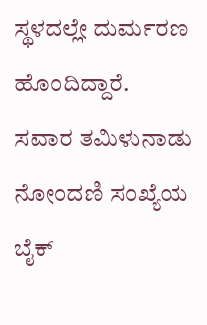ಸ್ಥಳದಲ್ಲೇ ದುರ್ಮರಣ ಹೊಂದಿದ್ದಾರೆ. ಸವಾರ ತಮಿಳುನಾಡು ನೋಂದಣಿ ಸಂಖ್ಯೆಯ ಬೈಕ್‌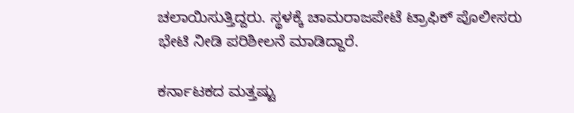ಚಲಾಯಿಸುತ್ತಿದ್ದರು. ಸ್ಥಳಕ್ಕೆ ಚಾಮರಾಜಪೇಟೆ ಟ್ರಾಫಿಕ್ ಪೊಲೀಸರು ಭೇಟಿ ನೀಡಿ ಪರಿಶೀಲನೆ ಮಾಡಿದ್ದಾರೆ.

ಕರ್ನಾಟಕದ ಮತ್ತಷ್ಟು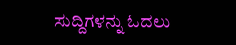ಸುದ್ದಿಗಳನ್ನು ಓದಲು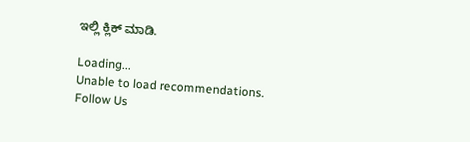ಇಲ್ಲಿ ಕ್ಲಿಕ್ ಮಾಡಿ.

Loading...
Unable to load recommendations.
Follow Us